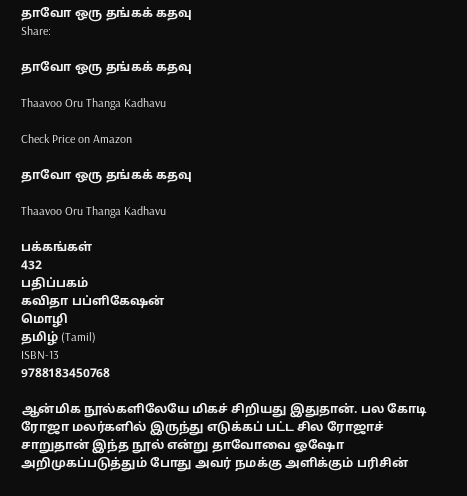தாவோ ஒரு தங்கக் கதவு
Share:

தாவோ ஒரு தங்கக் கதவு

Thaavoo Oru Thanga Kadhavu

Check Price on Amazon

தாவோ ஒரு தங்கக் கதவு

Thaavoo Oru Thanga Kadhavu

பக்கங்கள்
432
பதிப்பகம்
கவிதா பப்ளிகேஷன்
மொழி
தமிழ் (Tamil)
ISBN-13
9788183450768

ஆன்மிக நூல்களிலேயே மிகச் சிறியது இதுதான். பல கோடி ரோஜா மலர்களில் இருந்து எடுக்கப் பட்ட சில ரோஜாச் சாறுதான் இந்த நூல் என்று தாவோவை ஓஷோ அறிமுகப்படுத்தும் போது அவர் நமக்கு அளிக்கும் பரிசின்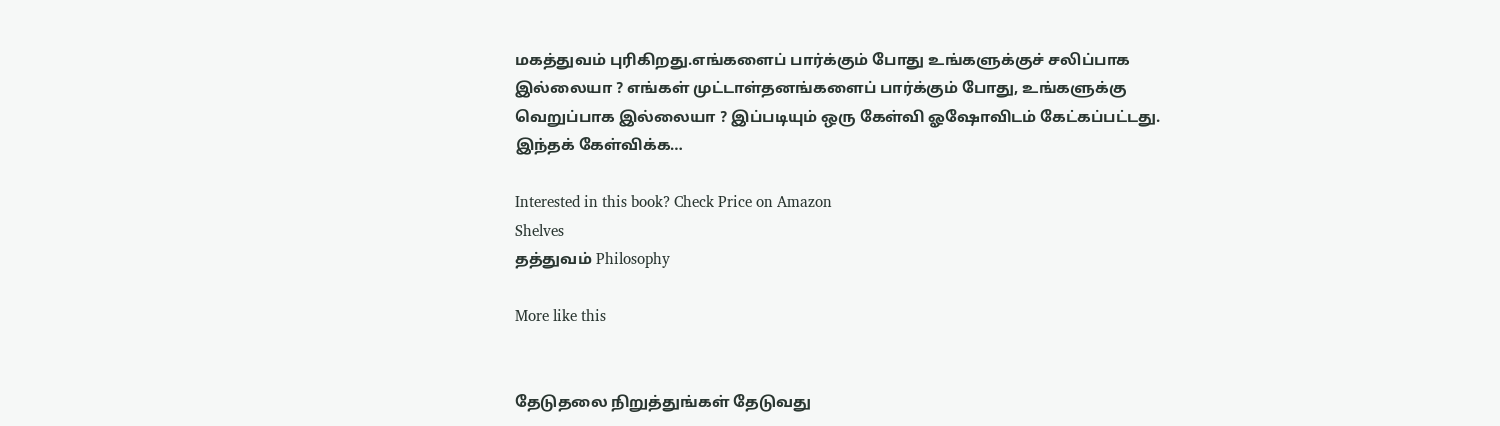மகத்துவம் புரிகிறது.எங்களைப் பார்க்கும் போது உங்களுக்குச் சலிப்பாக இல்லையா ? எங்கள் முட்டாள்தனங்களைப் பார்க்கும் போது, உங்களுக்கு வெறுப்பாக இல்லையா ? இப்படியும் ஒரு கேள்வி ஓஷோவிடம் கேட்கப்பட்டது. இந்தக் கேள்விக்க…

Interested in this book? Check Price on Amazon
Shelves
தத்துவம் Philosophy

More like this


தேடுதலை நிறுத்துங்கள் தேடுவது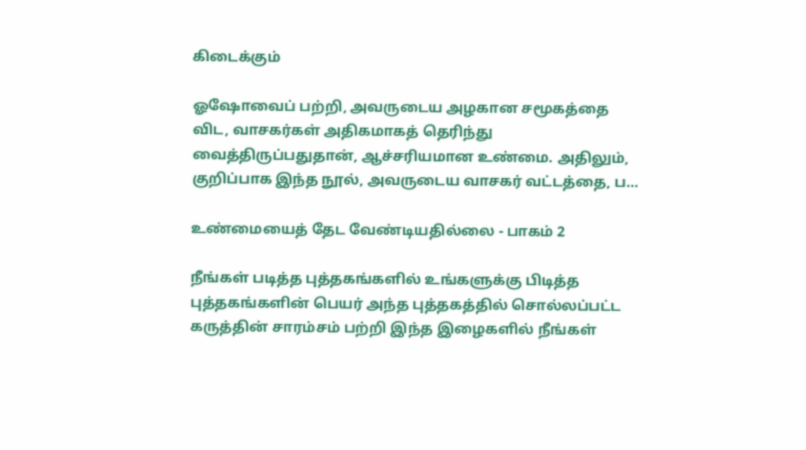கிடைக்கும்

ஓஷோவைப் பற்றி, அவருடைய அழகான சமூகத்தை விட, வாசகர்கள் அதிகமாகத் தெரிந்து வைத்திருப்பதுதான், ஆச்சரியமான உண்மை. அதிலும், குறிப்பாக இந்த நூல், அவருடைய வாசகர் வட்டத்தை, ப…

உண்மையைத் தேட வேண்டியதில்லை - பாகம் 2

நீங்கள் படித்த புத்தகங்களில் உங்களுக்கு பிடித்த புத்தகங்களின் பெயர் அந்த புத்தகத்தில் சொல்லப்பட்ட கருத்தின் சாரம்சம் பற்றி இந்த இழைகளில் நீங்கள்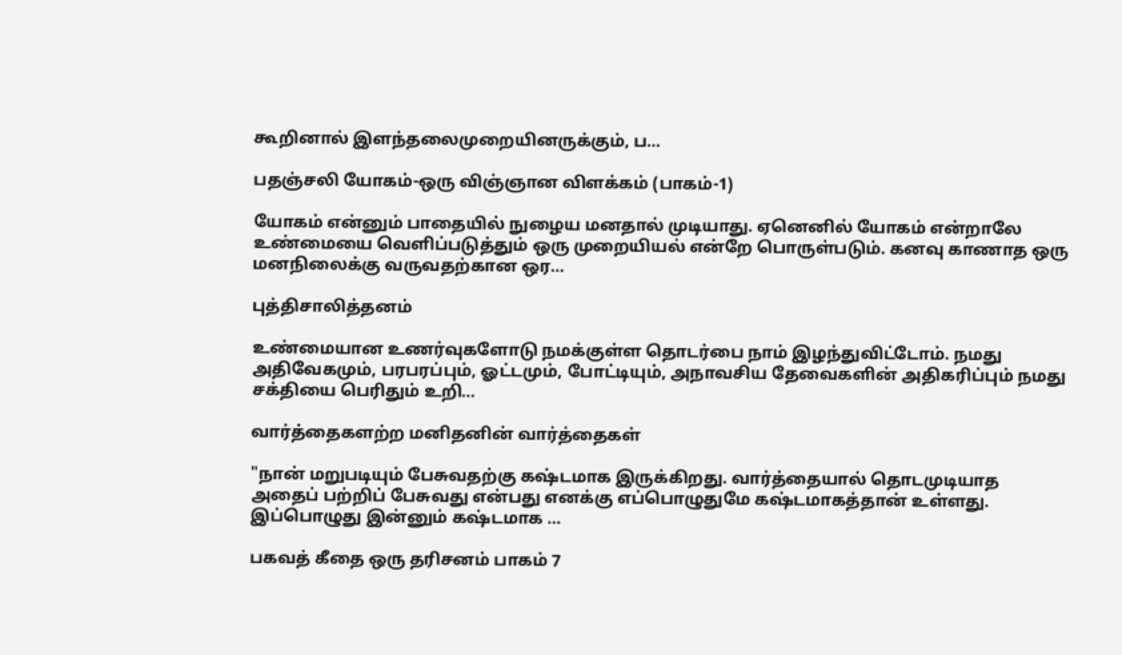கூறினால் இளந்தலைமுறையினருக்கும், ப…

பதஞ்சலி யோகம்-ஒரு விஞ்ஞான விளக்கம் (பாகம்-1)

யோகம் என்னும் பாதையில் நுழைய மனதால் முடியாது. ஏனெனில் யோகம் என்றாலே உண்மையை வெளிப்படுத்தும் ஒரு முறையியல் என்றே பொருள்படும். கனவு காணாத ஒரு மனநிலைக்கு வருவதற்கான ஒர…

புத்திசாலித்தனம்

உண்மையான உணர்வுகளோடு நமக்குள்ள தொடர்பை நாம் இழந்துவிட்டோம். நமது அதிவேகமும், பரபரப்பும், ஓட்டமும், போட்டியும், அநாவசிய தேவைகளின் அதிகரிப்பும் நமது சக்தியை பெரிதும் உறி…

வார்த்தைகளற்ற மனிதனின் வார்த்தைகள்

"நான் மறுபடியும் பேசுவதற்கு கஷ்டமாக இருக்கிறது. வார்த்தையால் தொடமுடியாத அதைப் பற்றிப் பேசுவது என்பது எனக்கு எப்பொழுதுமே கஷ்டமாகத்தான் உள்ளது. இப்பொழுது இன்னும் கஷ்டமாக …

பகவத் கீதை ஒரு தரிசனம் பாகம் 7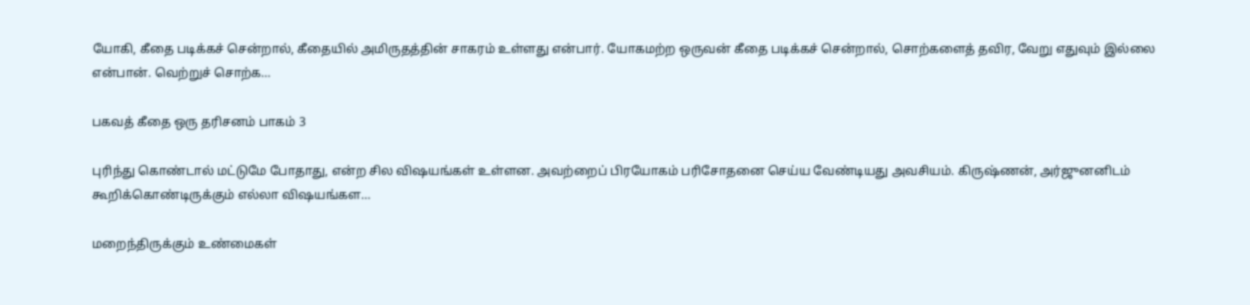யோகி, கீதை படிக்கச் சென்றால், கீதையில் அமிருதத்தின் சாகரம் உள்ளது என்பார். யோகமற்ற ஒருவன் கீதை படிக்கச் சென்றால், சொற்களைத் தவிர, வேறு எதுவும் இல்லை என்பான். வெற்றுச் சொற்க…

பகவத் கீதை ஒரு தரிசனம் பாகம் 3

புரிந்து கொண்டால் மட்டுமே போதாது, என்ற சில விஷயங்கள் உள்ளன. அவற்றைப் பிரயோகம் பரிசோதனை செய்ய வேண்டியது அவசியம். கிருஷ்ணன், அர்ஜுனனிடம் கூறிக்கொண்டிருக்கும் எல்லா விஷயங்கள…

மறைந்திருக்கும் உண்மைகள்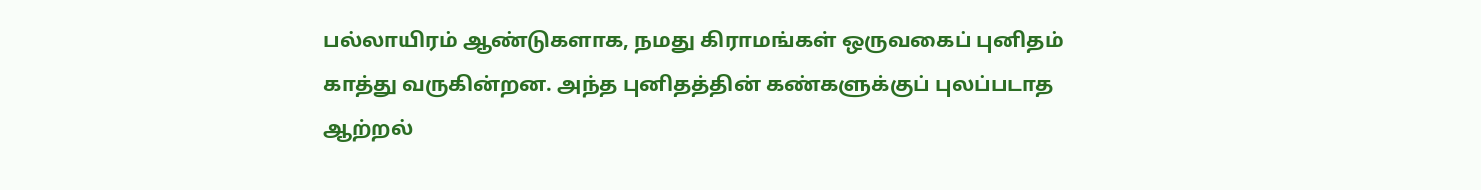பல்லாயிரம் ஆண்டுகளாக, நமது கிராமங்கள் ஒருவகைப் புனிதம் காத்து வருகின்றன. அந்த புனிதத்தின் கண்களுக்குப் புலப்படாத ஆற்றல்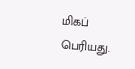மிகப் பெரியது.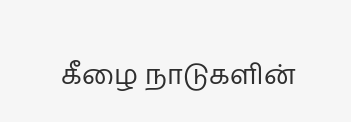கீழ‌ை நாடுகளின்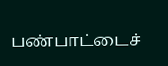பண்பாட்டைச்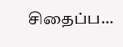சிதைப்ப…